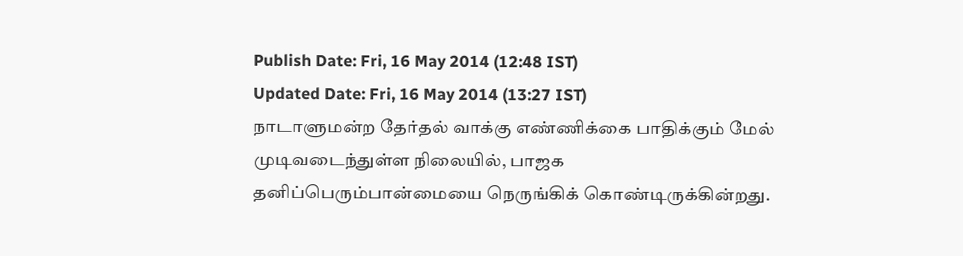Publish Date: Fri, 16 May 2014 (12:48 IST)
Updated Date: Fri, 16 May 2014 (13:27 IST)
நாடாளுமன்ற தேர்தல் வாக்கு எண்ணிக்கை பாதிக்கும் மேல் முடிவடைந்துள்ள நிலையில், பாஜக தனிப்பெரும்பான்மையை நெருங்கிக் கொண்டிருக்கின்றது.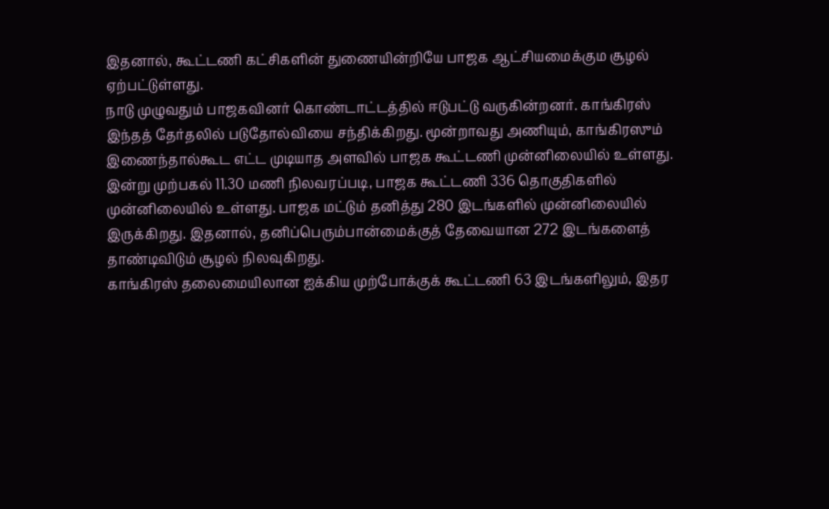இதனால், கூட்டணி கட்சிகளின் துணையின்றியே பாஜக ஆட்சியமைக்கும சூழல் ஏற்பட்டுள்ளது.
நாடு முழுவதும் பாஜகவினர் கொண்டாட்டத்தில் ஈடுபட்டு வருகின்றனர். காங்கிரஸ் இந்தத் தேர்தலில் படுதோல்வியை சந்திக்கிறது. மூன்றாவது அணியும், காங்கிரஸும் இணைந்தால்கூட எட்ட முடியாத அளவில் பாஜக கூட்டணி முன்னிலையில் உள்ளது.
இன்று முற்பகல் 11.30 மணி நிலவரப்படி, பாஜக கூட்டணி 336 தொகுதிகளில் முன்னிலையில் உள்ளது. பாஜக மட்டும் தனித்து 280 இடங்களில் முன்னிலையில் இருக்கிறது. இதனால், தனிப்பெரும்பான்மைக்குத் தேவையான 272 இடங்களைத் தாண்டிவிடும் சூழல் நிலவுகிறது.
காங்கிரஸ் தலைமையிலான ஐக்கிய முற்போக்குக் கூட்டணி 63 இடங்களிலும், இதர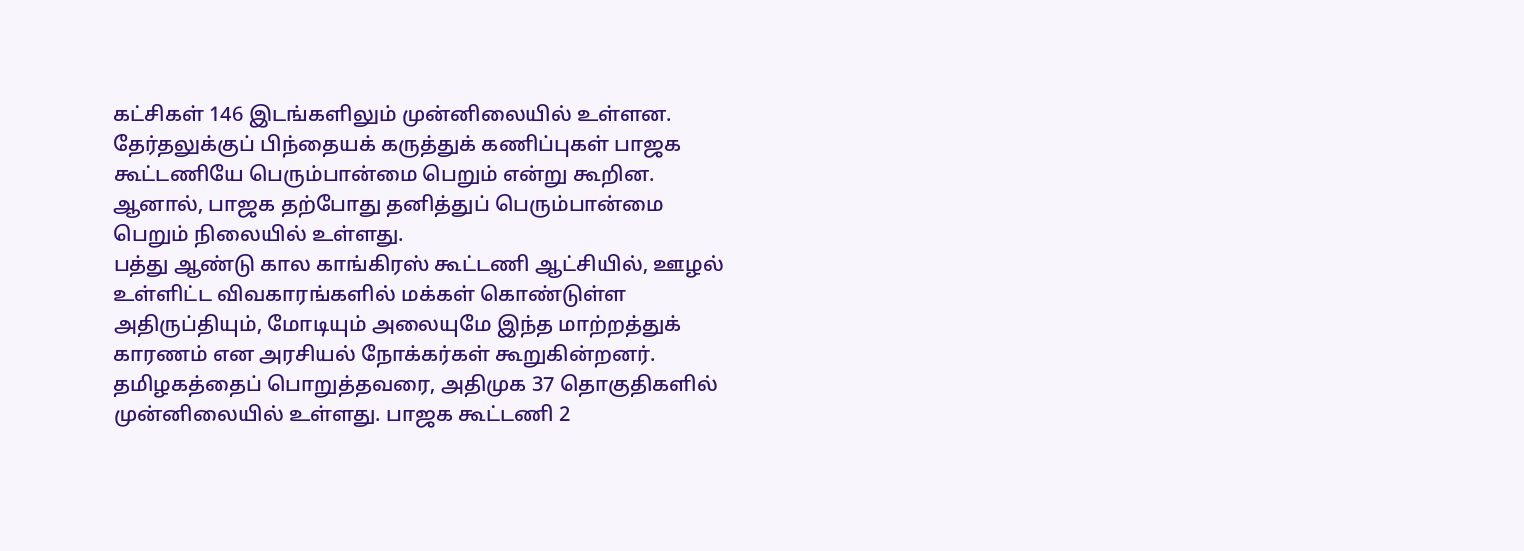கட்சிகள் 146 இடங்களிலும் முன்னிலையில் உள்ளன. தேர்தலுக்குப் பிந்தையக் கருத்துக் கணிப்புகள் பாஜக கூட்டணியே பெரும்பான்மை பெறும் என்று கூறின. ஆனால், பாஜக தற்போது தனித்துப் பெரும்பான்மை பெறும் நிலையில் உள்ளது.
பத்து ஆண்டு கால காங்கிரஸ் கூட்டணி ஆட்சியில், ஊழல் உள்ளிட்ட விவகாரங்களில் மக்கள் கொண்டுள்ள அதிருப்தியும், மோடியும் அலையுமே இந்த மாற்றத்துக் காரணம் என அரசியல் நோக்கர்கள் கூறுகின்றனர்.
தமிழகத்தைப் பொறுத்தவரை, அதிமுக 37 தொகுதிகளில் முன்னிலையில் உள்ளது. பாஜக கூட்டணி 2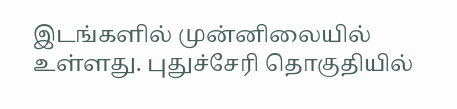இடங்களில் முன்னிலையில் உள்ளது. புதுச்சேரி தொகுதியில்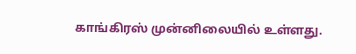காங்கிரஸ் முன்னிலையில் உள்ளது.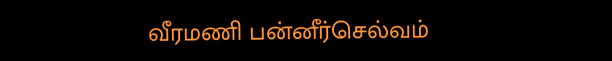வீரமணி பன்னீர்செல்வம்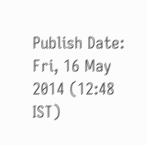Publish Date: Fri, 16 May 2014 (12:48 IST)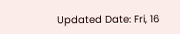Updated Date: Fri, 16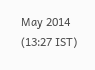May 2014 (13:27 IST)